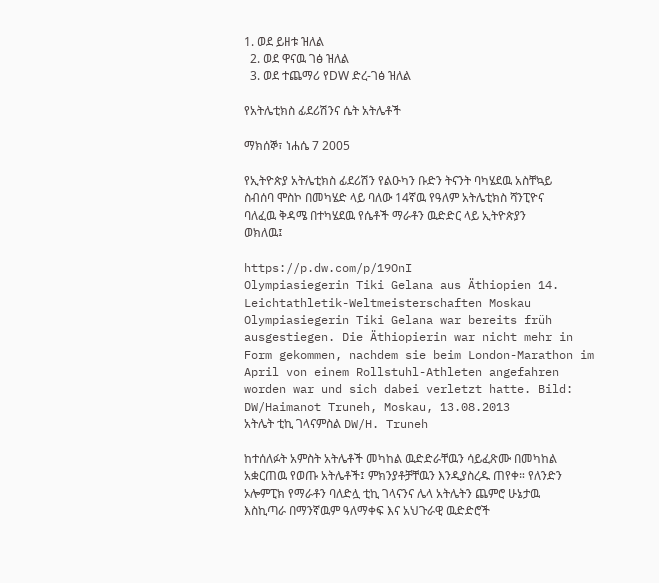1. ወደ ይዘቱ ዝለል
  2. ወደ ዋናዉ ገፅ ዝለል
  3. ወደ ተጨማሪ የDW ድረ-ገፅ ዝለል

የአትሌቲክስ ፊደሪሽንና ሴት አትሌቶች

ማክሰኞ፣ ነሐሴ 7 2005

የኢትዮጵያ አትሌቲክስ ፊደሪሽን የልዑካን ቡድን ትናንት ባካሄደዉ አስቸኳይ ስብሰባ ሞስኮ በመካሄድ ላይ ባለው 14ኛዉ የዓለም አትሌቲክስ ሻንፒዮና ባለፈዉ ቅዳሜ በተካሄደዉ የሴቶች ማራቶን ዉድድር ላይ ኢትዮጵያን ወክለዉ፤

https://p.dw.com/p/19OnI
Olympiasiegerin Tiki Gelana aus Äthiopien 14. Leichtathletik-Weltmeisterschaften Moskau Olympiasiegerin Tiki Gelana war bereits früh ausgestiegen. Die Äthiopierin war nicht mehr in Form gekommen, nachdem sie beim London-Marathon im April von einem Rollstuhl-Athleten angefahren worden war und sich dabei verletzt hatte. Bild: DW/Haimanot Truneh, Moskau, 13.08.2013
አትሌት ቲኪ ገላናምስል DW/H. Truneh

ከተሰለፉት አምስት አትሌቶች መካከል ዉድድራቸዉን ሳይፈጽሙ በመካከል አቋርጠዉ የወጡ አትሌቶች፤ ምክንያቶቻቸዉን እንዲያስረዱ ጠየቀ። የለንድን ኦሎምፒክ የማራቶን ባለድሏ ቲኪ ገላናንና ሌላ አትሌትን ጨምሮ ሁኔታዉ እስኪጣራ በማንኛዉም ዓለማቀፍ እና አህጉራዊ ዉድድሮች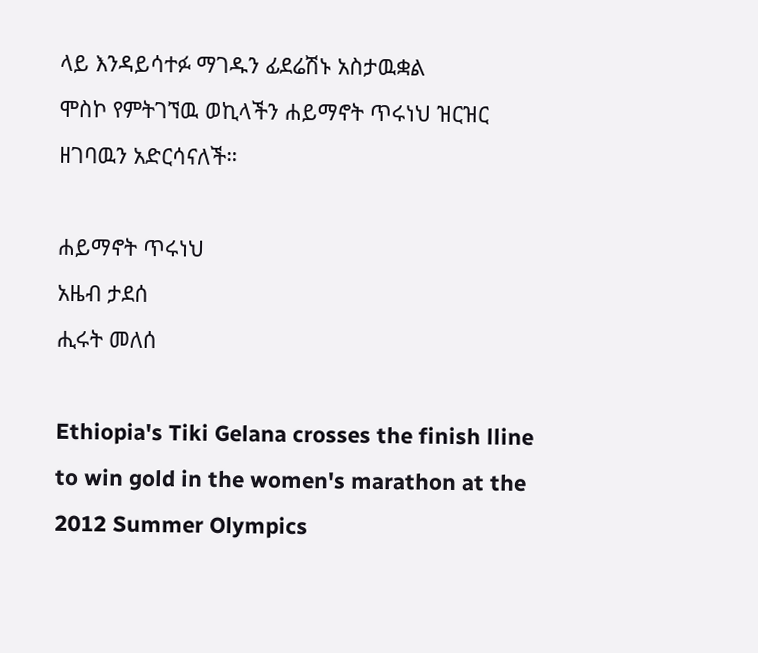ላይ እንዳይሳተፉ ማገዱን ፊደሬሽኑ አስታዉቋል
ሞስኮ የምትገኘዉ ወኪላችን ሐይማኖት ጥሩነህ ዝርዝር ዘገባዉን አድርሳናለች።

ሐይማኖት ጥሩነህ
አዜብ ታደሰ
ሒሩት መለሰ

Ethiopia's Tiki Gelana crosses the finish lline to win gold in the women's marathon at the 2012 Summer Olympics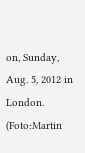on, Sunday, Aug. 5, 2012 in London. (Foto:Martin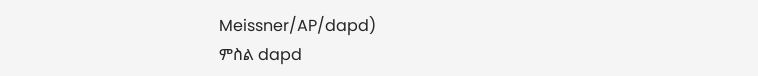Meissner/AP/dapd)
ምስል dapd